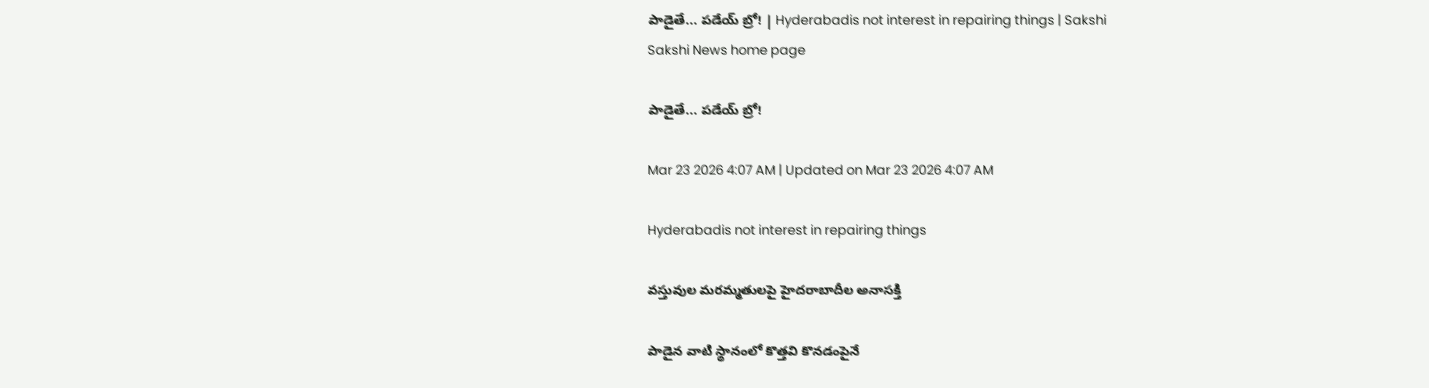పాడైతే... పడేయ్‌ బ్రో! | Hyderabadis not interest in repairing things | Sakshi
Sakshi News home page

పాడైతే... పడేయ్‌ బ్రో!

Mar 23 2026 4:07 AM | Updated on Mar 23 2026 4:07 AM

Hyderabadis not interest in repairing things

వస్తువుల మరమ్మతులపై హైదరాబాదీల అనాసక్తి

పాడైన వాటి స్థానంలో కొత్తవి కొనడంపైనే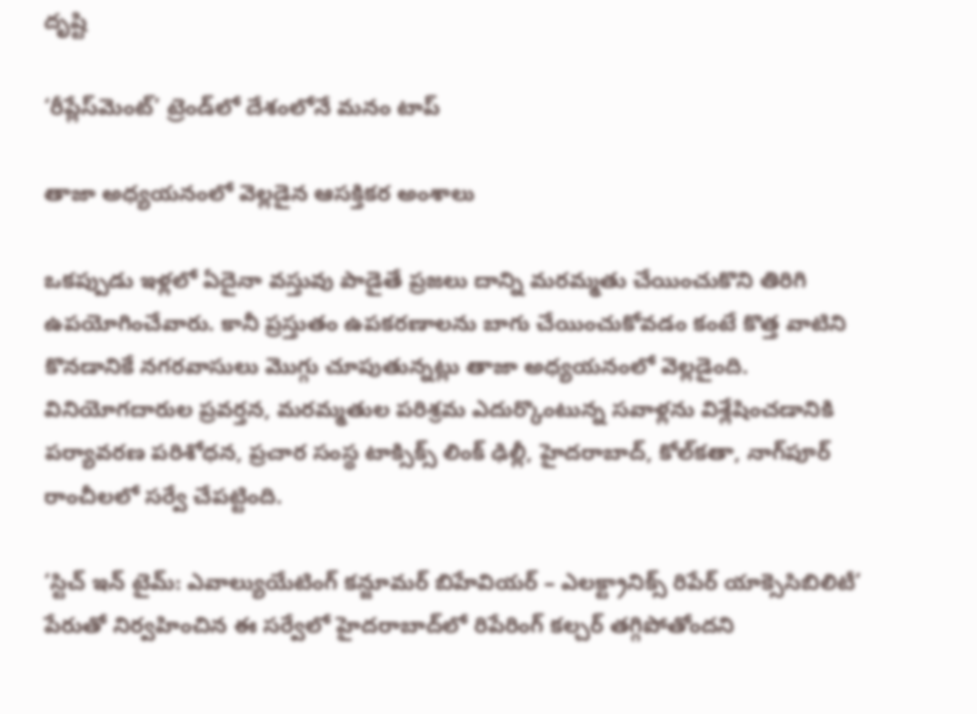దృష్టి

‘రీప్లేస్‌మెంట్‌’ ట్రెండ్‌లో దేశంలోనే మనం టాప్‌

తాజా అధ్యయనంలో వెల్లడైన ఆసక్తికర అంశాలు

ఒకప్పుడు ఇళ్లలో ఏదైనా వస్తువు పాడైతే ప్రజలు దాన్ని మరమ్మతు చేయించుకొని తిరిగి ఉపయోగించేవారు. కానీ ప్రస్తుతం ఉపకరణాలను బాగు చేయించుకోవడం కంటే కొత్త వాటిని కొనడానికే నగరవాసులు మొగ్గు చూపుతున్నట్లు తాజా అధ్యయనంలో వెల్లడైంది. వినియోగదారుల ప్రవర్తన, మరమ్మతుల పరిశ్రమ ఎదుర్కొంటున్న సవాళ్లను విశ్లేషించడానికి పర్యావరణ పరిశోధన, ప్రచార సంస్థ టాక్సిక్స్‌ లింక్‌ ఢిల్లీ, హైదరాబాద్, కోల్‌కతా, నాగ్‌పూర్‌ రాంచీలలో సర్వే చేపట్టింది.

‘స్టిచ్‌ ఇన్‌ టైమ్‌: ఎవాల్యుయేటింగ్‌ కన్జూమర్‌ బిహేవియర్‌ – ఎలక్ట్రానిక్స్‌ రిపేర్‌ యాక్సెసిబిలిటీ’ పేరుతో నిర్వహించిన ఈ సర్వేలో హైదరాబాద్‌లో రిపేరింగ్‌ కల్చర్‌ తగ్గిపోతోందని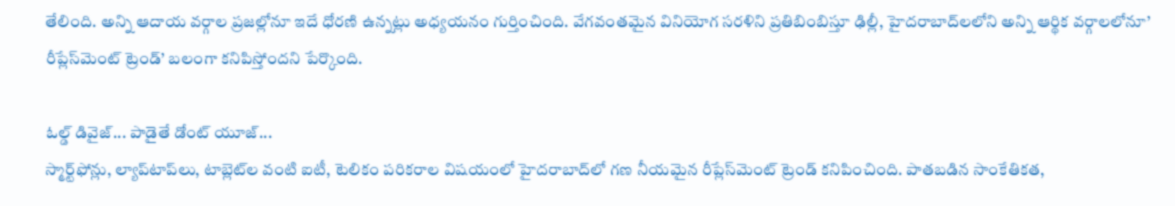తేలింది. అన్ని ఆదాయ వర్గాల ప్రజల్లోనూ ఇదే ధోరణి ఉన్నట్లు అధ్యయనం గుర్తించింది. వేగవంతమైన వినియోగ సరళిని ప్రతిబింబిస్తూ ఢిల్లీ, హైదరాబాద్‌లలోని అన్ని ఆర్థిక వర్గాలలోనూ’ రీప్లేస్‌మెంట్‌ ట్రెండ్‌’ బలంగా కనిపిస్తోందని పేర్కొంది.

ఓల్డ్‌ డివైజ్‌... పాడైతే డోంట్‌ యూజ్‌...
స్మార్ట్‌ఫోన్లు, ల్యాప్‌టాప్‌లు, టాబ్లెట్‌ల వంటి ఐటీ, టెలికం పరికరాల విషయంలో హైదరాబాద్‌లో గణ నీయమైన రీప్లేస్‌మెంట్‌ ట్రెండ్‌ కనిపించింది. పాతబడిన సాంకేతికత,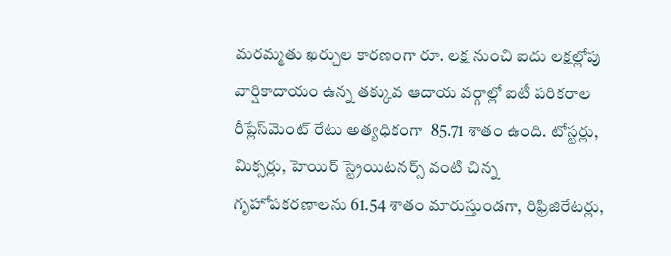మరమ్మతు ఖర్చుల కారణంగా రూ. లక్ష నుంచి ఐదు లక్షల్లోపు వార్షికాదాయం ఉన్న తక్కువ ఆదాయ వర్గాల్లో ఐటీ పరికరాల రీప్లేస్‌మెంట్‌ రేటు అత్యధికంగా  85.71 శాతం ఉంది. టోస్టర్లు, మిక్సర్లు, హెయిర్‌ స్ట్రెయిటనర్స్‌ వంటి చిన్న గృహోపకరణాలను 61.54 శాతం మారుస్తుండగా, రిఫ్రిజిరేటర్లు,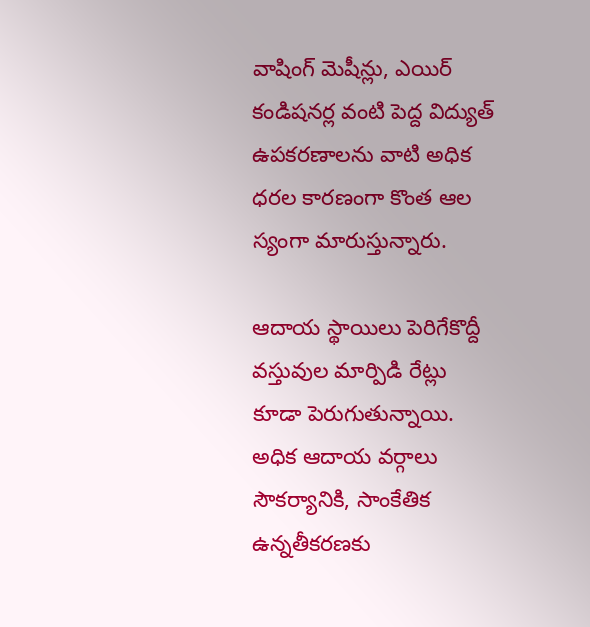వాషింగ్‌ మెషీన్లు, ఎయిర్‌ కండిషనర్ల వంటి పెద్ద విద్యుత్‌ ఉపకరణాలను వాటి అధిక ధరల కారణంగా కొంత ఆల స్యంగా మారుస్తున్నారు.

ఆదాయ స్థాయిలు పెరిగేకొద్దీ వస్తువుల మార్పిడి రేట్లు కూడా పెరుగుతున్నాయి. అధిక ఆదాయ వర్గాలు సౌకర్యానికి, సాంకేతిక ఉన్నతీకరణకు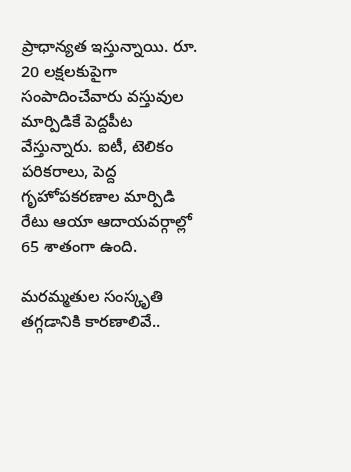ప్రాధాన్యత ఇస్తున్నాయి. రూ. 20 లక్షలకుపైగా సంపాదించేవారు వస్తువుల మార్పిడికే పెద్దపీట వేస్తున్నారు. ఐటీ, టెలికం పరికరాలు, పెద్ద గృహోపకరణాల మార్పిడి రేటు ఆయా ఆదాయవర్గాల్లో 65 శాతంగా ఉంది.

మరమ్మతుల సంస్కృతి తగ్గడానికి కారణాలివే..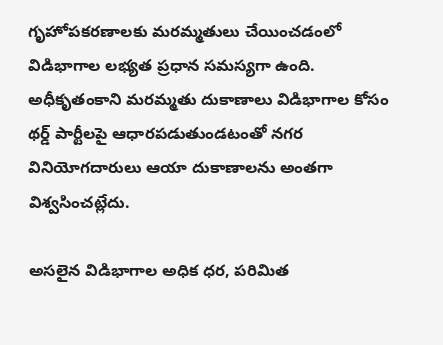గృహోపకరణాలకు మరమ్మతులు చేయించడంలో విడిభాగాల లభ్యత ప్రధాన సమస్యగా ఉంది.
అధీకృతంకాని మరమ్మతు దుకాణాలు విడిభాగాల కోసం థర్డ్‌ పార్టీలపై ఆధారపడుతుండటంతో నగర వినియోగదారులు ఆయా దుకాణాలను అంతగా విశ్వసించట్లేదు.

అసలైన విడిభాగాల అధిక ధర, పరిమిత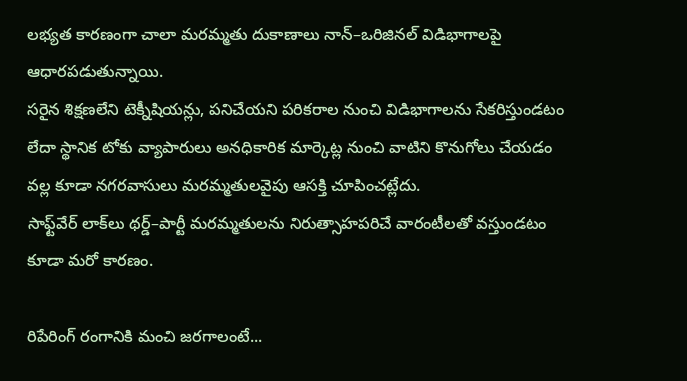లభ్యత కారణంగా చాలా మరమ్మతు దుకాణాలు నాన్‌–ఒరిజినల్‌ విడిభాగాలపై ఆధారపడుతున్నాయి.
సరైన శిక్షణలేని టెక్నీషియన్లు, పనిచేయని పరికరాల నుంచి విడిభాగాలను సేకరిస్తుండటం లేదా స్థానిక టోకు వ్యాపారులు అనధికారిక మార్కెట్ల నుంచి వాటిని కొనుగోలు చేయడం వల్ల కూడా నగరవాసులు మరమ్మతులవైపు ఆసక్తి చూపించట్లేదు.
సాఫ్ట్‌వేర్‌ లాక్‌లు థర్డ్‌–పార్టీ మరమ్మతులను నిరుత్సాహపరిచే వారంటీలతో వస్తుండటం కూడా మరో కారణం.

రిపేరింగ్‌ రంగానికి మంచి జరగాలంటే...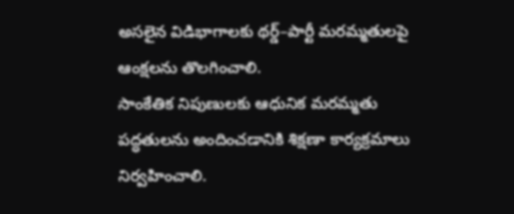అసలైన విడిభాగాలకు థర్డ్‌–పార్టీ మరమ్మతులపై ఆంక్షలను తొలగించాలి.
సాంకేతిక నిపుణులకు ఆధునిక మరమ్మతు పద్ధతులను అందించడానికి శిక్షణా కార్యక్రమాలు నిర్వహించాలి.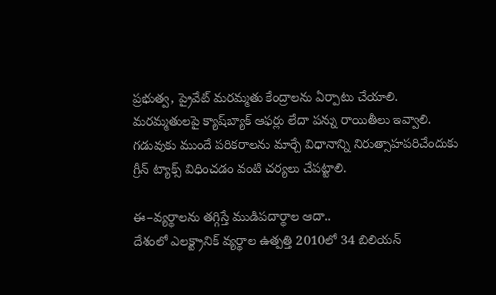ప్రభుత్వ, ప్రైవేట్‌ మరమ్మతు కేంద్రాలను ఏర్పాటు చేయాలి.
మరమ్మతులపై క్యాష్‌బ్యాక్‌ ఆఫర్లు లేదా పన్ను రాయితీలు ఇవ్వాలి.
గడువుకు ముందే పరికరాలను మార్చే విధానాన్ని నిరుత్సాహపరిచేందుకు గ్రీన్‌ ట్యాక్స్‌ విధించడం వంటి చర్యలు చేపట్టాలి.

ఈ–వ్యర్థాలను తగ్గిస్తే ముడిపదార్థాల ఆదా..
దేశంలో ఎలక్ట్రానిక్‌ వ్యర్థాల ఉత్పత్తి 2010లో 34 బిలియన్‌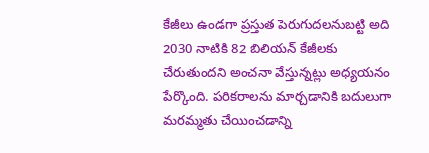కేజీలు ఉండగా ప్రస్తుత పెరుగుదలనుబట్టి అది 2030 నాటికి 82 బిలియన్‌ కేజీలకు చేరుతుందని అంచనా వేస్తున్నట్లు అధ్యయనం పేర్కొంది. పరికరాలను మార్చడానికి బదులుగా మరమ్మతు చేయించడాన్ని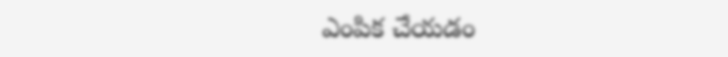ఎంపిక చేయడం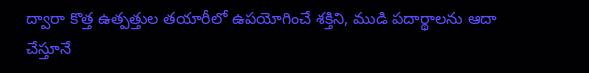ద్వారా కొత్త ఉత్పత్తుల తయారీలో ఉపయోగించే శక్తిని, ముడి పదార్థాలను ఆదా చేస్తూనే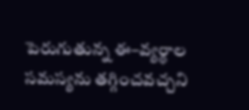పెరుగుతున్న ఈ–వ్యర్థాల సమస్యను తగ్గించవచ్చని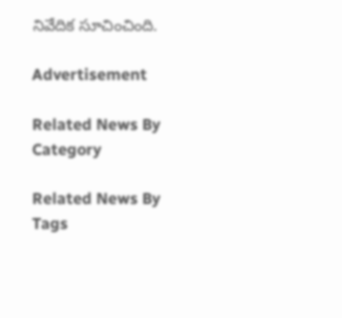నివేదిక సూచించింది.

Advertisement

Related News By Category

Related News By Tags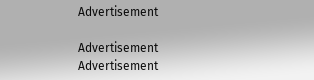Advertisement

Advertisement
Advertisement